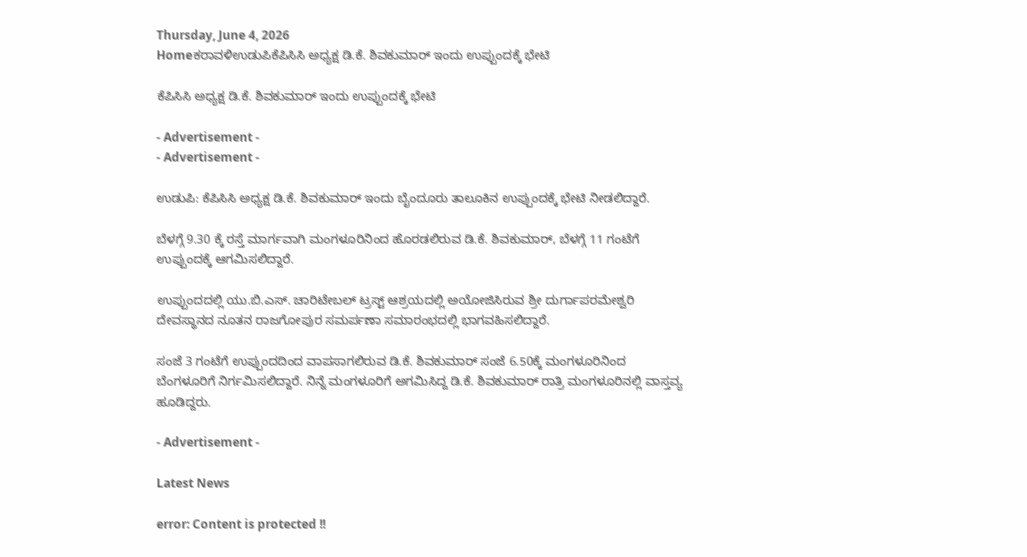Thursday, June 4, 2026
Homeಕರಾವಳಿಉಡುಪಿಕೆಪಿಸಿಸಿ ಅಧ್ಯಕ್ಷ ಡಿ.ಕೆ. ಶಿವಕುಮಾರ್ ಇಂದು ಉಪ್ಪುಂದಕ್ಕೆ ಭೇಟಿ

ಕೆಪಿಸಿಸಿ ಅಧ್ಯಕ್ಷ ಡಿ.ಕೆ. ಶಿವಕುಮಾರ್ ಇಂದು ಉಪ್ಪುಂದಕ್ಕೆ ಭೇಟಿ

- Advertisement -
- Advertisement -

ಉಡುಪಿ: ಕೆಪಿಸಿಸಿ ಅಧ್ಯಕ್ಷ ಡಿ.ಕೆ. ಶಿವಕುಮಾರ್ ಇಂದು ಬೈಂದೂರು ತಾಲೂಕಿನ ಉಪ್ಪುಂದಕ್ಕೆ ಭೇಟಿ ನೀಡಲಿದ್ದಾರೆ.

ಬೆಳಗ್ಗೆ 9.30 ಕ್ಕೆ ರಸ್ತೆ ಮಾರ್ಗವಾಗಿ ಮಂಗಳೂರಿನಿಂದ ಹೊರಡಲಿರುವ ಡಿ.ಕೆ. ಶಿವಕುಮಾರ್, ಬೆಳಗ್ಗೆ 11 ಗಂಟೆಗೆ ಉಪ್ಪುಂದಕ್ಕೆ ಆಗಮಿಸಲಿದ್ದಾರೆ.

ಉಪ್ಪುಂದದಲ್ಲಿ ಯು.ಬಿ.ಎಸ್. ಚಾರಿಟೇಬಲ್ ಟ್ರಸ್ಟ್ ಆಶ್ರಯದಲ್ಲಿ ಅಯೋಜಿಸಿರುವ ಶ್ರೀ ದುರ್ಗಾಪರಮೇಶ್ವರಿ ದೇವಸ್ಥಾನದ ನೂತನ ರಾಜಗೋಪುರ ಸಮರ್ಪಣಾ ಸಮಾರಂಭದಲ್ಲಿ ಭಾಗವಹಿಸಲಿದ್ದಾರೆ.

ಸಂಜೆ 3 ಗಂಟೆಗೆ ಉಪ್ಪುಂದದಿಂದ ವಾಪಸಾಗಲಿರುವ ಡಿ.ಕೆ. ಶಿವಕುಮಾರ್ ಸಂಜೆ 6.50ಕ್ಕೆ ಮಂಗಳೂರಿನಿಂದ ಬೆಂಗಳೂರಿಗೆ ‌ನಿರ್ಗಮಿಸಲಿದ್ದಾರೆ. ನಿನ್ನೆ ಮಂಗಳೂರಿಗೆ ಅಗಮಿಸಿದ್ದ ಡಿ.ಕೆ. ಶಿವಕುಮಾರ್ ರಾತ್ರಿ ಮಂಗಳೂರಿನಲ್ಲಿ ವಾಸ್ತವ್ಯ ಹೂಡಿದ್ದರು.

- Advertisement -

Latest News

error: Content is protected !!